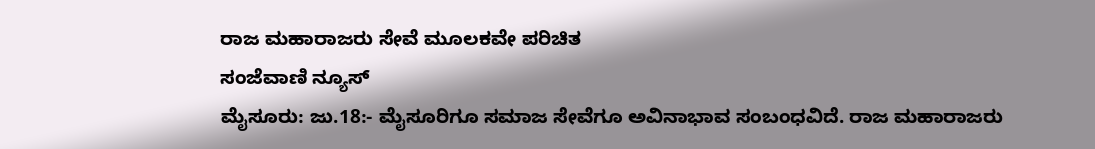ರಾಜ ಮಹಾರಾಜರು ಸೇವೆ ಮೂಲಕವೇ ಪರಿಚಿತ
ಸಂಜೆವಾಣಿ ನ್ಯೂಸ್
ಮೈಸೂರು: ಜು.18:- ಮೈಸೂರಿಗೂ ಸಮಾಜ ಸೇವೆಗೂ ಅವಿನಾಭಾವ ಸಂಬಂಧವಿದೆ. ರಾಜ ಮಹಾರಾಜರು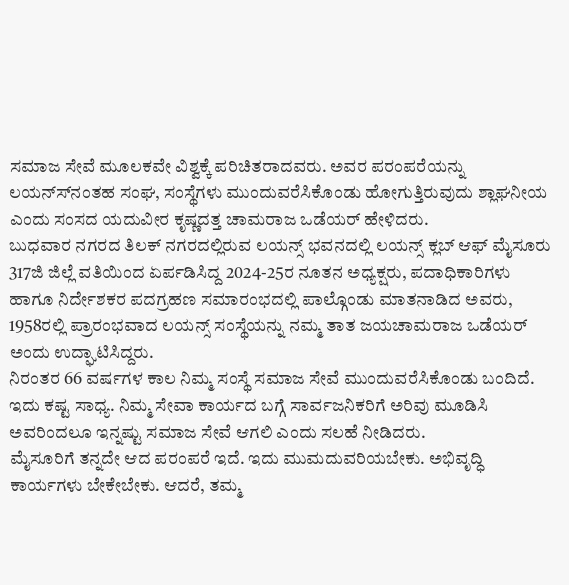ಸಮಾಜ ಸೇವೆ ಮೂಲಕವೇ ವಿಶ್ವಕ್ಕೆ ಪರಿಚಿತರಾದವರು. ಅವರ ಪರಂಪರೆಯನ್ನು ಲಯನ್ಸ್‍ನಂತಹ ಸಂಘ, ಸಂಸ್ಥೆಗಳು ಮುಂದುವರೆಸಿಕೊಂಡು ಹೋಗುತ್ತಿರುವುದು ಶ್ಲಾಘನೀಯ ಎಂದು ಸಂಸದ ಯದುವೀರ ಕೃಷ್ಣದತ್ತ ಚಾಮರಾಜ ಒಡೆಯರ್ ಹೇಳಿದರು.
ಬುಧವಾರ ನಗರದ ತಿಲಕ್ ನಗರದಲ್ಲಿರುವ ಲಯನ್ಸ್ ಭವನದಲ್ಲಿ ಲಯನ್ಸ್ ಕ್ಲಬ್ ಆಫ್ ಮೈಸೂರು 317ಜಿ ಜಿಲ್ಲೆ ವತಿಯಿಂದ ಏರ್ಪಡಿಸಿದ್ದ 2024-25ರ ನೂತನ ಅಧ್ಯಕ್ಷರು, ಪದಾಧಿಕಾರಿಗಳು ಹಾಗೂ ನಿರ್ದೇಶಕರ ಪದಗ್ರಹಣ ಸಮಾರಂಭದಲ್ಲಿ ಪಾಲ್ಗೊಂಡು ಮಾತನಾಡಿದ ಅವರು, 1958ರಲ್ಲಿ ಪ್ರಾರಂಭವಾದ ಲಯನ್ಸ್ ಸಂಸ್ಥೆಯನ್ನು ನಮ್ಮ ತಾತ ಜಯಚಾಮರಾಜ ಒಡೆಯರ್ ಅಂದು ಉದ್ಘಾಟಿಸಿದ್ದರು.
ನಿರಂತರ 66 ವರ್ಷಗಳ ಕಾಲ ನಿಮ್ಮ ಸಂಸ್ಥೆ ಸಮಾಜ ಸೇವೆ ಮುಂದುವರೆಸಿಕೊಂಡು ಬಂದಿದೆ. ಇದು ಕಷ್ಟ ಸಾಧ್ಯ. ನಿಮ್ಮ ಸೇವಾ ಕಾರ್ಯದ ಬಗ್ಗೆ ಸಾರ್ವಜನಿಕರಿಗೆ ಅರಿವು ಮೂಡಿಸಿ ಅವರಿಂದಲೂ ಇನ್ನಷ್ಟು ಸಮಾಜ ಸೇವೆ ಆಗಲಿ ಎಂದು ಸಲಹೆ ನೀಡಿದರು.
ಮೈಸೂರಿಗೆ ತನ್ನದೇ ಆದ ಪರಂಪರೆ ಇದೆ. ಇದು ಮುಮದುವರಿಯಬೇಕು. ಅಭಿವೃದ್ಧಿ ಕಾರ್ಯಗಳು ಬೇಕೇಬೇಕು. ಆದರೆ, ತಮ್ಮ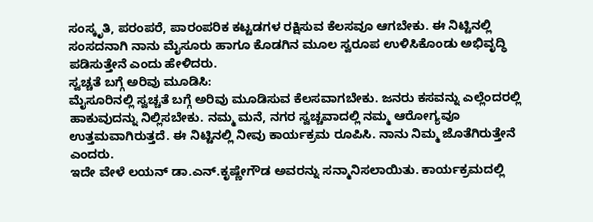ಸಂಸ್ಕೃತಿ, ಪರಂಪರೆ, ಪಾರಂಪರಿಕ ಕಟ್ಟಡಗಳ ರಕ್ಷಿಸುವ ಕೆಲಸವೂ ಆಗಬೇಕು. ಈ ನಿಟ್ಟಿನಲ್ಲಿ ಸಂಸದನಾಗಿ ನಾನು ಮೈಸೂರು ಹಾಗೂ ಕೊಡಗಿನ ಮೂಲ ಸ್ವರೂಪ ಉಳಿಸಿಕೊಂಡು ಅಭಿವೃದ್ಧಿ ಪಡಿಸುತ್ತೇನೆ ಎಂದು ಹೇಳಿದರು.
ಸ್ವಚ್ಚತೆ ಬಗ್ಗೆ ಅರಿವು ಮೂಡಿಸಿ:
ಮೈಸೂರಿನಲ್ಲಿ ಸ್ವಚ್ಚತೆ ಬಗ್ಗೆ ಅರಿವು ಮೂಡಿಸುವ ಕೆಲಸವಾಗಬೇಕು. ಜನರು ಕಸವನ್ನು ಎಲ್ಲೆಂದರಲ್ಲಿ ಹಾಕುವುದನ್ನು ನಿಲ್ಲಿಸಬೇಕು. ನಮ್ಮ ಮನೆ, ನಗರ ಸ್ವಚ್ಚವಾದಲ್ಲಿ ನಮ್ಮ ಆರೋಗ್ಯವೂ ಉತ್ತಮವಾಗಿರುತ್ತದೆ. ಈ ನಿಟ್ಟಿನಲ್ಲಿ ನೀವು ಕಾರ್ಯಕ್ರಮ ರೂಪಿಸಿ. ನಾನು ನಿಮ್ಮ ಜೊತೆಗಿರುತ್ತೇನೆ ಎಂದರು.
ಇದೇ ವೇಳೆ ಲಯನ್ ಡಾ.ಎನ್.ಕೃಷ್ಣೇಗೌಡ ಅವರನ್ನು ಸನ್ಮಾನಿಸಲಾಯಿತು. ಕಾರ್ಯಕ್ರಮದಲ್ಲಿ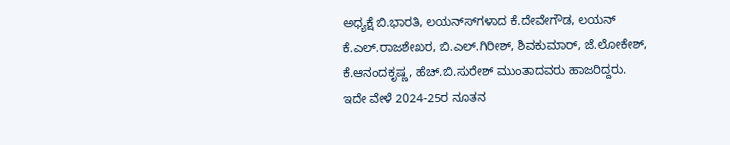ಅಧ್ಯಕ್ಷೆ ಬಿ.ಭಾರತಿ, ಲಯನ್ಸ್‍ಗಳಾದ ಕೆ.ದೇವೇಗೌಡ, ಲಯನ್ ಕೆ.ಎಲ್.ರಾಜಶೇಖರ, ಬಿ.ಎಲ್.ಗಿರೀಶ್, ಶಿವಕುಮಾರ್, ಜೆ.ಲೋಕೇಶ್, ಕೆ.ಆನಂದಕೃಷ್ಣ, ಹೆಚ್.ಬಿ.ಸುರೇಶ್ ಮುಂತಾದವರು ಹಾಜರಿದ್ದರು.
ಇದೇ ವೇಳೆ 2024-25ರ ನೂತನ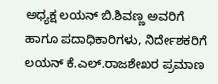ಅಧ್ಯಕ್ಷ ಲಯನ್ ಬಿ.ಶಿವಣ್ಣ ಅವರಿಗೆ ಹಾಗೂ ಪದಾಧಿಕಾರಿಗಳು, ನಿರ್ದೇಶಕರಿಗೆ ಲಯನ್ ಕೆ.ಎಲ್.ರಾಜಶೇಖರ ಪ್ರಮಾಣ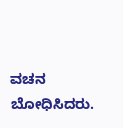ವಚನ ಬೋಧಿಸಿದರು.